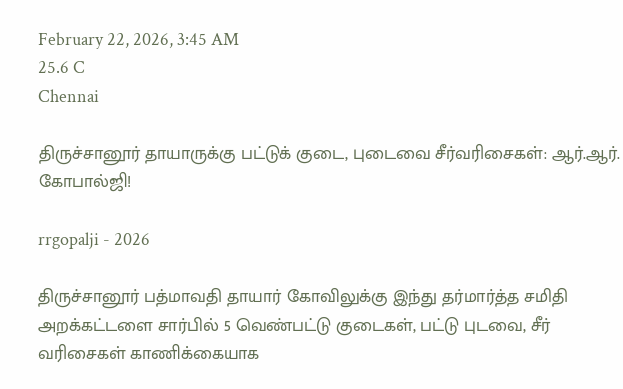February 22, 2026, 3:45 AM
25.6 C
Chennai

திருச்சானூர் தாயாருக்கு பட்டுக் குடை, புடைவை சீர்வரிசைகள்: ஆர்.ஆர். கோபால்ஜி!

rrgopalji - 2026

திருச்சானூர் பத்மாவதி தாயார் கோவிலுக்கு இந்து தர்மார்த்த சமிதி அறக்கட்டளை சார்பில் 5 வெண்பட்டு குடைகள், பட்டு புடவை, சீர் வரிசைகள் காணிக்கையாக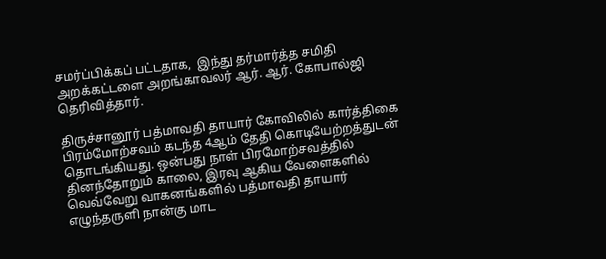சமர்ப்பிக்கப் பட்டதாக,  இந்து தர்மார்த்த சமிதி அறக்கட்டளை அறங்காவலர் ஆர். ஆர். கோபால்ஜி தெரிவித்தார்.

திருச்சானூர் பத்மாவதி தாயார் கோவிலில் கார்த்திகை பிரம்மோற்சவம் கடந்த 4ஆம் தேதி கொடியேற்றத்துடன் தொடங்கியது. ஒன்பது நாள் பிரமோற்சவத்தில் தினந்தோறும் காலை, இரவு ஆகிய வேளைகளில் வெவ்வேறு வாகனங்களில் பத்மாவதி தாயார் எழுந்தருளி நான்கு மாட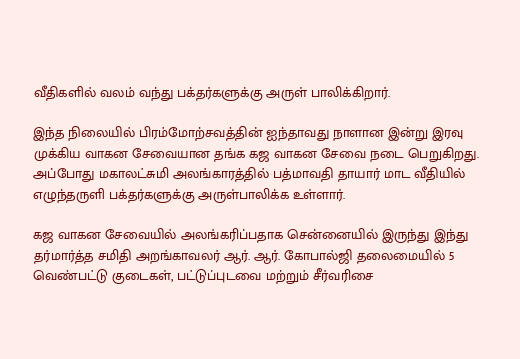வீதிகளில் வலம் வந்து பக்தர்களுக்கு அருள் பாலிக்கிறார்.

இந்த நிலையில் பிரம்மோற்சவத்தின் ஐந்தாவது நாளான இன்று இரவு முக்கிய வாகன சேவையான தங்க கஜ வாகன சேவை நடை பெறுகிறது. அப்போது மகாலட்சுமி அலங்காரத்தில் பத்மாவதி தாயார் மாட வீதியில் எழுந்தருளி பக்தர்களுக்கு அருள்பாலிக்க உள்ளார்.

கஜ வாகன சேவையில் அலங்கரிப்பதாக சென்னையில் இருந்து இந்து தர்மார்த்த சமிதி அறங்காவலர் ஆர். ஆர். கோபால்ஜி தலைமையில் 5 வெண்பட்டு குடைகள், பட்டுப்புடவை மற்றும் சீர்வரிசை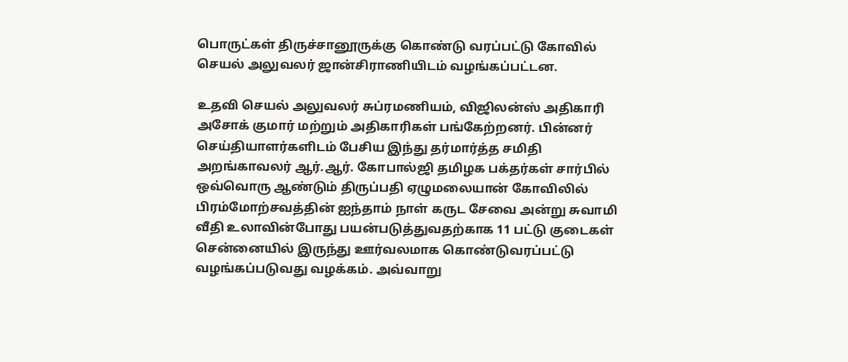பொருட்கள் திருச்சானூருக்கு கொண்டு வரப்பட்டு கோவில் செயல் அலுவலர் ஜான்சிராணியிடம் வழங்கப்பட்டன.

உதவி செயல் அலுவலர் சுப்ரமணியம், விஜிலன்ஸ் அதிகாரி அசோக் குமார் மற்றும் அதிகாரிகள் பங்கேற்றனர். பின்னர் செய்தியாளர்களிடம் பேசிய இந்து தர்மார்த்த சமிதி அறங்காவலர் ஆர்.ஆர். கோபால்ஜி தமிழக பக்தர்கள் சார்பில் ஒவ்வொரு ஆண்டும் திருப்பதி ஏழுமலையான் கோவிலில் பிரம்மோற்சவத்தின் ஐந்தாம் நாள் கருட சேவை அன்று சுவாமி வீதி உலாவின்போது பயன்படுத்துவதற்காக 11 பட்டு குடைகள் சென்னையில் இருந்து ஊர்வலமாக கொண்டுவரப்பட்டு வழங்கப்படுவது வழக்கம். அவ்வாறு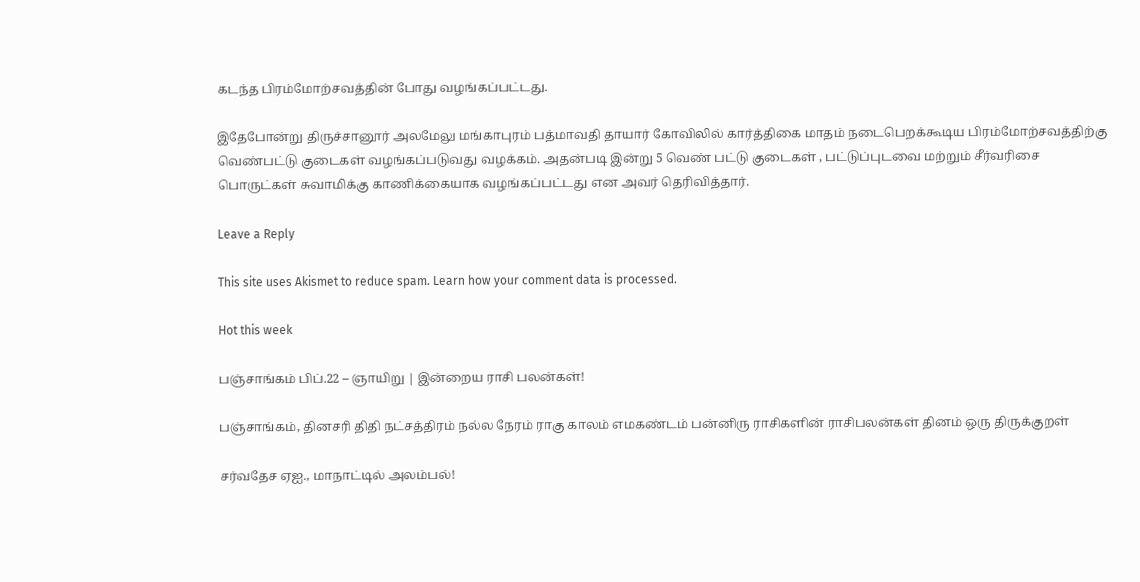கடந்த பிரம்மோற்சவத்தின் போது வழங்கப்பட்டது.

இதேபோன்று திருச்சானூர் அலமேலு மங்காபுரம் பத்மாவதி தாயார் கோவிலில் கார்த்திகை மாதம் நடைபெறக்கூடிய பிரம்மோற்சவத்திற்கு வெண்பட்டு குடைகள் வழங்கப்படுவது வழக்கம். அதன்படி இன்று 5 வெண் பட்டு குடைகள் , பட்டுப்புடவை மற்றும் சீர்வரிசை பொருட்கள் சுவாமிக்கு காணிக்கையாக வழங்கப்பட்டது என அவர் தெரிவித்தார்.

Leave a Reply

This site uses Akismet to reduce spam. Learn how your comment data is processed.

Hot this week

பஞ்சாங்கம் பிப்.22 – ஞாயிறு | இன்றைய ராசி பலன்கள்!

பஞ்சாங்கம், தினசரி திதி நட்சத்திரம் நல்ல நேரம் ராகு காலம் எமகண்டம் பன்னிரு ராசிகளின் ராசிபலன்கள் தினம் ஒரு திருக்குறள்

சர்வதேச ஏஐ., மாநாட்டில் அலம்பல்!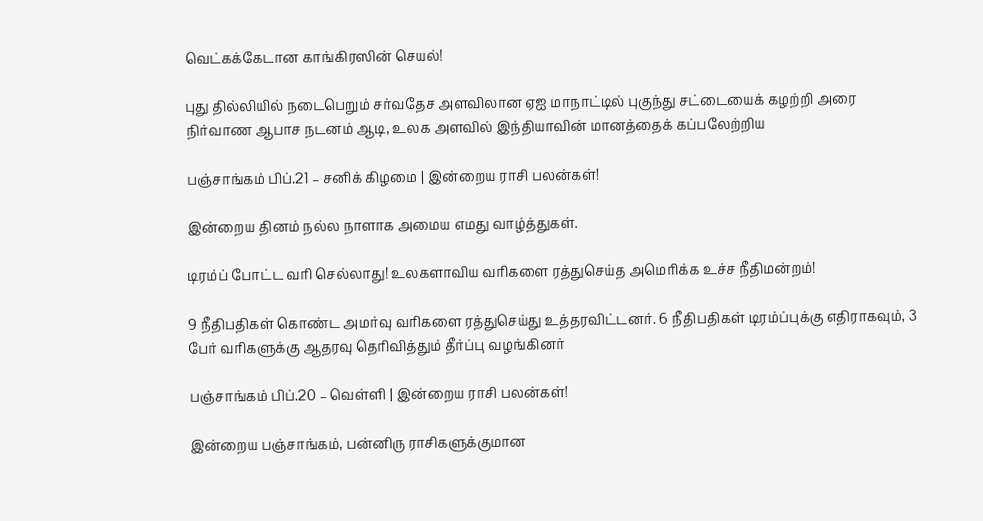வெட்கக்கேடான காங்கிரஸின் செயல்!

புது தில்லியில் நடைபெறும் சர்வதேச அளவிலான ஏஐ மாநாட்டில் புகுந்து சட்டையைக் கழற்றி அரை நிர்வாண ஆபாச நடனம் ஆடி, உலக அளவில் இந்தியாவின் மானத்தைக் கப்பலேற்றிய

பஞ்சாங்கம் பிப்.21 – சனிக் கிழமை | இன்றைய ராசி பலன்கள்!

இன்றைய தினம் நல்ல நாளாக அமைய எமது வாழ்த்துகள்.

டிரம்ப் போட்ட வரி செல்லாது! உலகளாவிய வரிகளை ரத்துசெய்த அமெரிக்க உச்ச நீதிமன்றம்!

9 நீதிபதிகள் கொண்ட அமர்வு வரிகளை ரத்துசெய்து உத்தரவிட்டனர். 6 நீதிபதிகள் டிரம்ப்புக்கு எதிராகவும், 3 பேர் வரிகளுக்கு ஆதரவு தெரிவித்தும் தீர்ப்பு வழங்கினர்

பஞ்சாங்கம் பிப்.20 – வெள்ளி | இன்றைய ராசி பலன்கள்!

இன்றைய பஞ்சாங்கம், பன்னிரு ராசிகளுக்குமான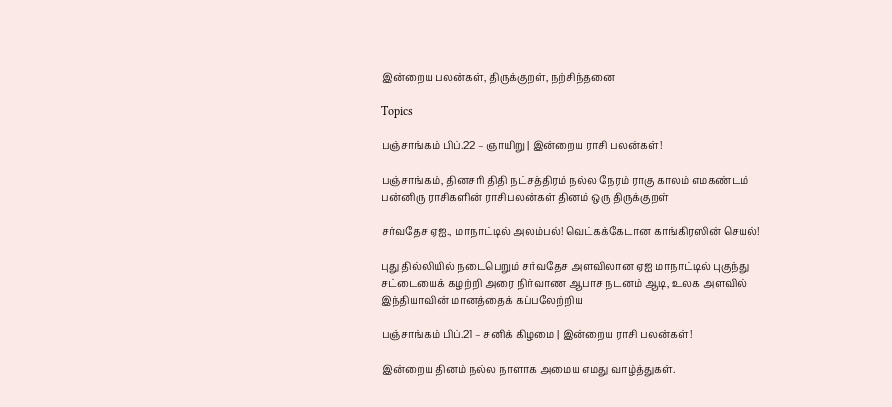இன்றைய பலன்கள், திருக்குறள், நற்சிந்தனை

Topics

பஞ்சாங்கம் பிப்.22 – ஞாயிறு | இன்றைய ராசி பலன்கள்!

பஞ்சாங்கம், தினசரி திதி நட்சத்திரம் நல்ல நேரம் ராகு காலம் எமகண்டம் பன்னிரு ராசிகளின் ராசிபலன்கள் தினம் ஒரு திருக்குறள்

சர்வதேச ஏஐ., மாநாட்டில் அலம்பல்! வெட்கக்கேடான காங்கிரஸின் செயல்!

புது தில்லியில் நடைபெறும் சர்வதேச அளவிலான ஏஐ மாநாட்டில் புகுந்து சட்டையைக் கழற்றி அரை நிர்வாண ஆபாச நடனம் ஆடி, உலக அளவில் இந்தியாவின் மானத்தைக் கப்பலேற்றிய

பஞ்சாங்கம் பிப்.21 – சனிக் கிழமை | இன்றைய ராசி பலன்கள்!

இன்றைய தினம் நல்ல நாளாக அமைய எமது வாழ்த்துகள்.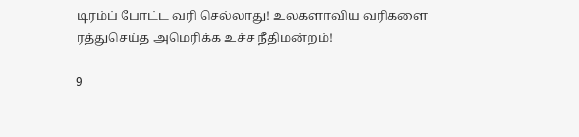டிரம்ப் போட்ட வரி செல்லாது! உலகளாவிய வரிகளை ரத்துசெய்த அமெரிக்க உச்ச நீதிமன்றம்!

9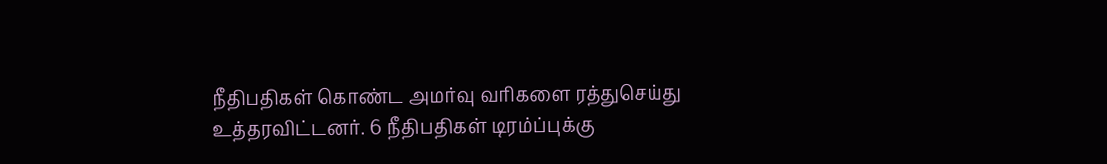நீதிபதிகள் கொண்ட அமர்வு வரிகளை ரத்துசெய்து உத்தரவிட்டனர். 6 நீதிபதிகள் டிரம்ப்புக்கு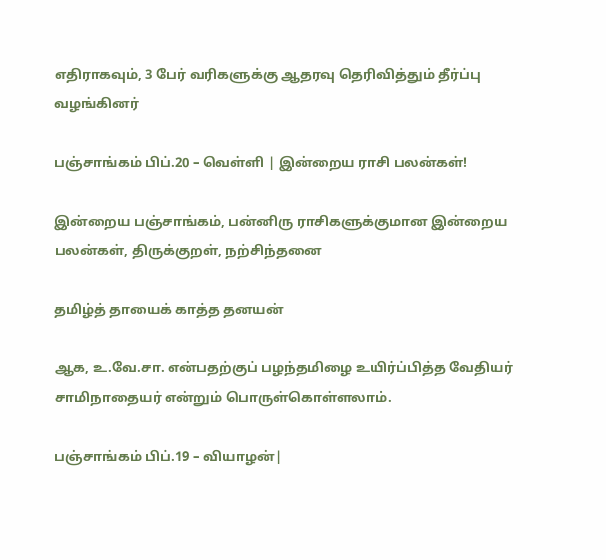எதிராகவும், 3 பேர் வரிகளுக்கு ஆதரவு தெரிவித்தும் தீர்ப்பு வழங்கினர்

பஞ்சாங்கம் பிப்.20 – வெள்ளி | இன்றைய ராசி பலன்கள்!

இன்றைய பஞ்சாங்கம், பன்னிரு ராசிகளுக்குமான இன்றைய பலன்கள், திருக்குறள், நற்சிந்தனை

தமிழ்த் தாயைக் காத்த தனயன்

ஆக, உ.வே.சா. என்பதற்குப் பழந்தமிழை உயிர்ப்பித்த வேதியர் சாமிநாதையர் என்றும் பொருள்கொள்ளலாம்.

பஞ்சாங்கம் பிப்.19 – வியாழன்|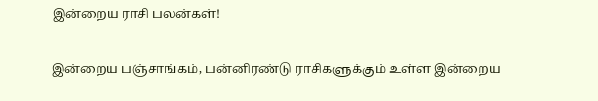இன்றைய ராசி பலன்கள்!

இன்றைய பஞ்சாங்கம், பன்னிரண்டு ராசிகளுக்கும் உள்ள இன்றைய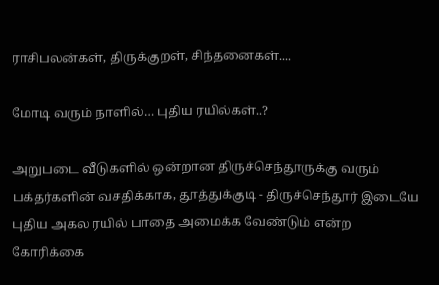ராசிபலன்கள், திருக்குறள், சிந்தனைகள்....

மோடி வரும் நாளில்… புதிய ரயில்கள்..?

அறுபடை வீடுகளில் ஒன்றான திருச்செந்தூருக்கு வரும் பக்தர்களின் வசதிக்காக, தூத்துக்குடி - திருச்செந்தூர் இடையே புதிய அகல ரயில் பாதை அமைக்க வேண்டும் என்ற கோரிக்கை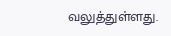வலுத்துள்ளது.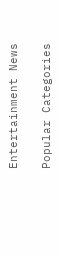Entertainment News

Popular Categories